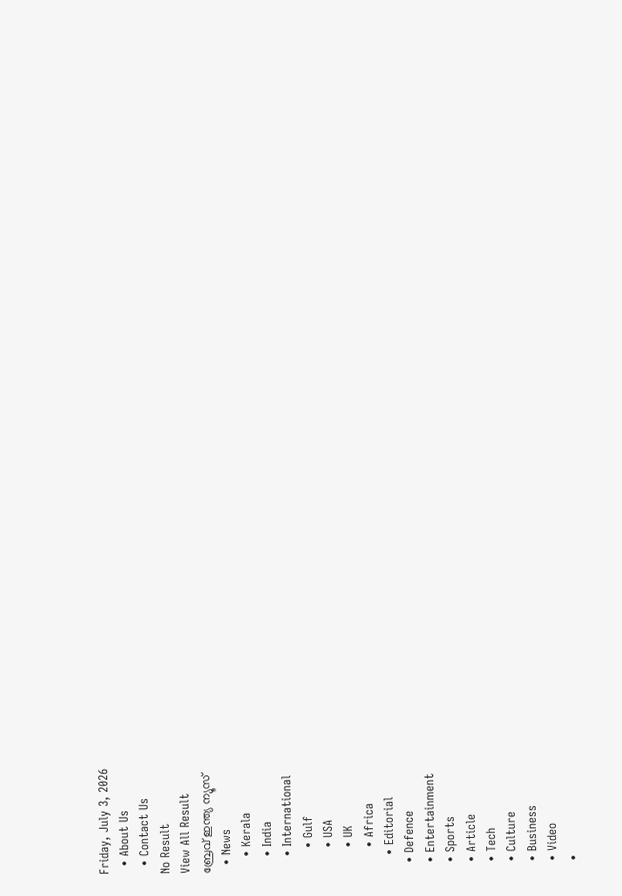Friday, July 3, 2026
  • About Us
  • Contact Us
No Result
View All Result
ബ്രേവ് ഇന്ത്യ ന്യൂസ്
  • News
    • Kerala
    • India
    • International
      • Gulf
      • USA
      • UK
      • Africa
    • Editorial
  • Defence
  • Entertainment
  • Sports
  • Article
  • Tech
  • Culture
  • Business
  • Video
  •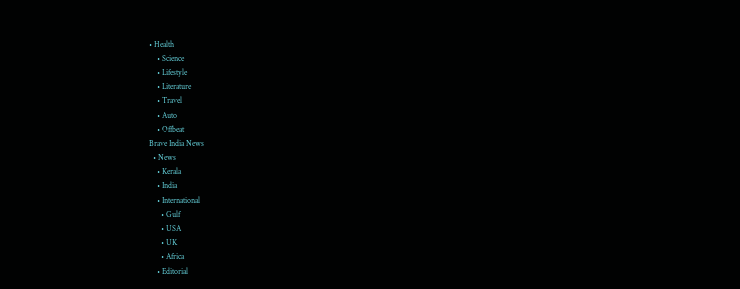• Health
    • Science
    • Lifestyle
    • Literature
    • Travel
    • Auto
    • Offbeat
Brave India News
  • News
    • Kerala
    • India
    • International
      • Gulf
      • USA
      • UK
      • Africa
    • Editorial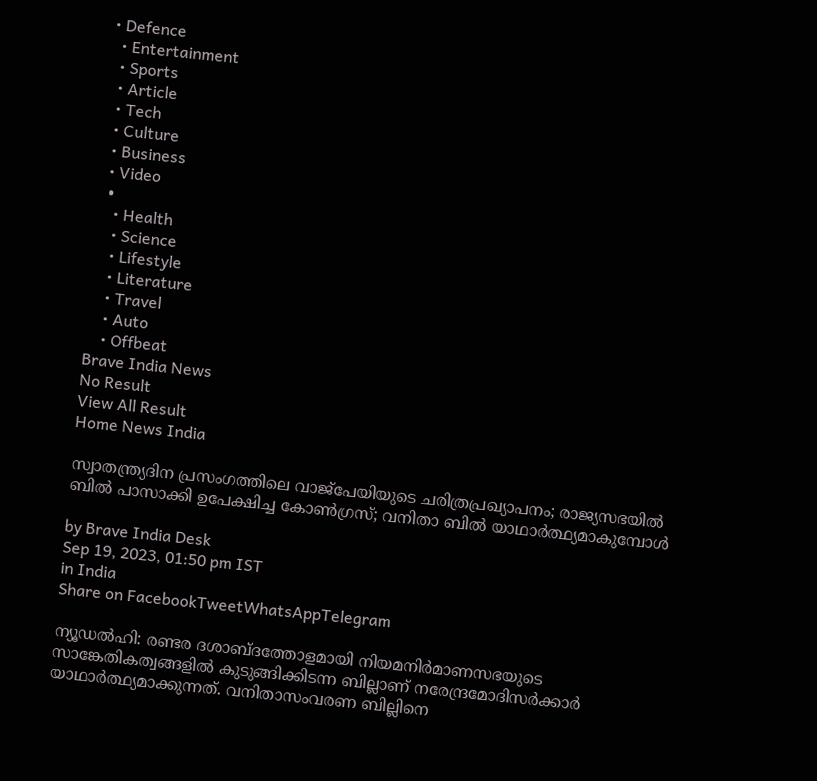• Defence
  • Entertainment
  • Sports
  • Article
  • Tech
  • Culture
  • Business
  • Video
  •
    • Health
    • Science
    • Lifestyle
    • Literature
    • Travel
    • Auto
    • Offbeat
Brave India News
No Result
View All Result
Home News India

സ്വാതന്ത്ര്യദിന പ്രസംഗത്തിലെ വാജ്‌പേയിയുടെ ചരിത്രപ്രഖ്യാപനം; രാജ്യസഭയിൽ ബിൽ പാസാക്കി ഉപേക്ഷിച്ച കോൺഗ്രസ്; വനിതാ ബിൽ യാഥാർത്ഥ്യമാകുമ്പോൾ

by Brave India Desk
Sep 19, 2023, 01:50 pm IST
in India
Share on FacebookTweetWhatsAppTelegram

ന്യൂഡൽഹി: രണ്ടര ദശാബ്ദത്തോളമായി നിയമനിർമാണസഭയുടെ സാങ്കേതികത്വങ്ങളിൽ കുടുങ്ങിക്കിടന്ന ബില്ലാണ് നരേന്ദ്രമോദിസർക്കാർ യാഥാർത്ഥ്യമാക്കുന്നത്. വനിതാസംവരണ ബില്ലിനെ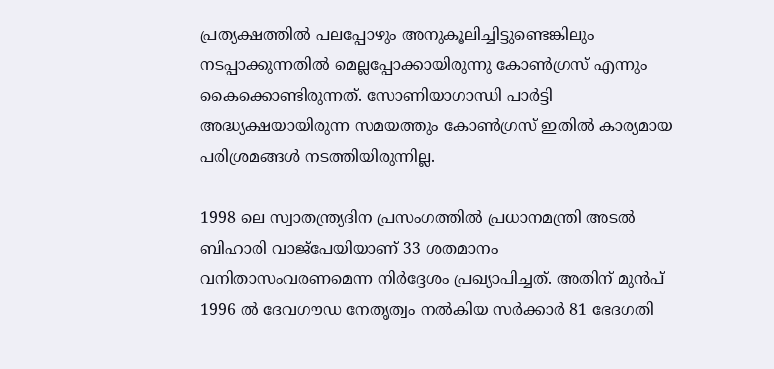പ്രത്യക്ഷത്തിൽ പലപ്പോഴും അനുകൂലിച്ചിട്ടുണ്ടെങ്കിലും നടപ്പാക്കുന്നതിൽ മെല്ലപ്പോക്കായിരുന്നു കോൺഗ്രസ് എന്നും കൈക്കൊണ്ടിരുന്നത്. സോണിയാഗാന്ധി പാർട്ടി അദ്ധ്യക്ഷയായിരുന്ന സമയത്തും കോൺഗ്രസ് ഇതിൽ കാര്യമായ പരിശ്രമങ്ങൾ നടത്തിയിരുന്നില്ല.

1998 ലെ സ്വാതന്ത്ര്യദിന പ്രസംഗത്തിൽ പ്രധാനമന്ത്രി അടൽ ബിഹാരി വാജ്‌പേയിയാണ് 33 ശതമാനം വനിതാസംവരണമെന്ന നിർദ്ദേശം പ്രഖ്യാപിച്ചത്. അതിന് മുൻപ് 1996 ൽ ദേവഗൗഡ നേതൃത്വം നൽകിയ സർക്കാർ 81 ഭേദഗതി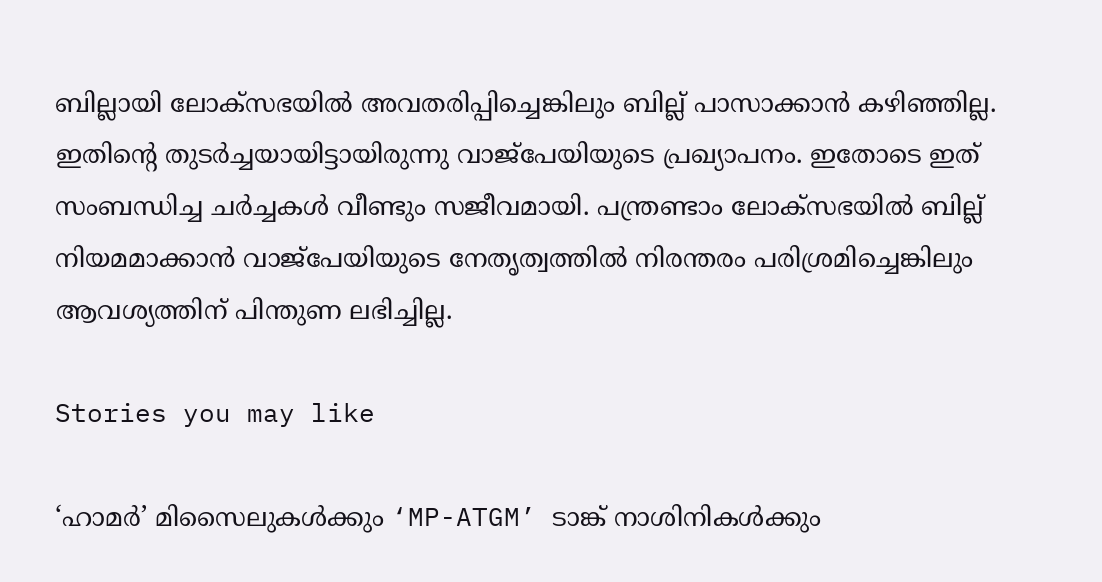ബില്ലായി ലോക്‌സഭയിൽ അവതരിപ്പിച്ചെങ്കിലും ബില്ല് പാസാക്കാൻ കഴിഞ്ഞില്ല. ഇതിന്റെ തുടർച്ചയായിട്ടായിരുന്നു വാജ്‌പേയിയുടെ പ്രഖ്യാപനം. ഇതോടെ ഇത് സംബന്ധിച്ച ചർച്ചകൾ വീണ്ടും സജീവമായി. പന്ത്രണ്ടാം ലോക്‌സഭയിൽ ബില്ല് നിയമമാക്കാൻ വാജ്‌പേയിയുടെ നേതൃത്വത്തിൽ നിരന്തരം പരിശ്രമിച്ചെങ്കിലും ആവശ്യത്തിന് പിന്തുണ ലഭിച്ചില്ല.

Stories you may like

‘ഹാമർ’ മിസൈലുകൾക്കും ‘MP-ATGM’ ടാങ്ക് നാശിനികൾക്കും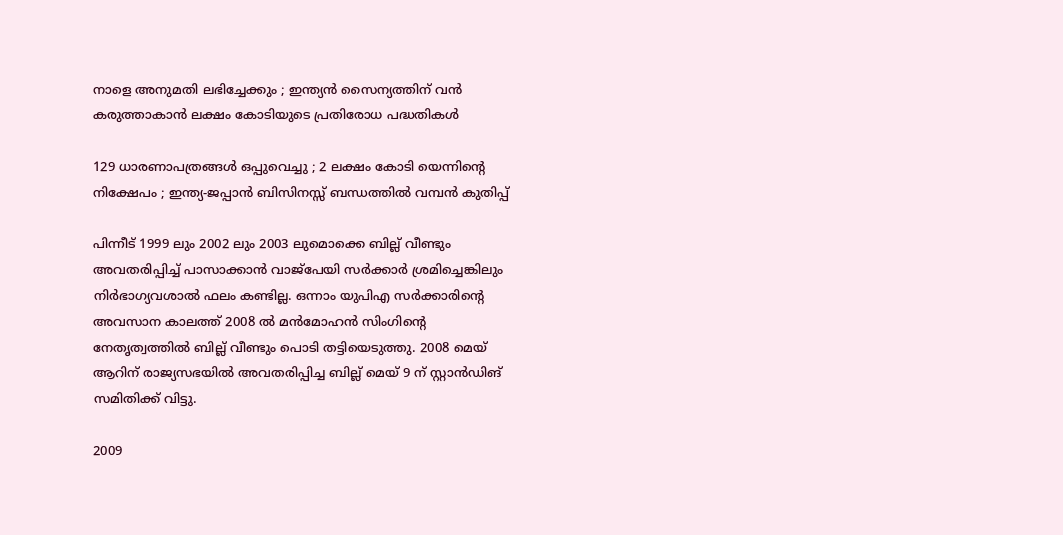നാളെ അനുമതി ലഭിച്ചേക്കും ; ഇന്ത്യൻ സൈന്യത്തിന് വൻ കരുത്താകാൻ ലക്ഷം കോടിയുടെ പ്രതിരോധ പദ്ധതികൾ

129 ധാരണാപത്രങ്ങൾ ഒപ്പുവെച്ചു ; 2 ലക്ഷം കോടി യെന്നിന്റെ നിക്ഷേപം ; ഇന്ത്യ-ജപ്പാൻ ബിസിനസ്സ് ബന്ധത്തിൽ വമ്പൻ കുതിപ്പ്

പിന്നീട് 1999 ലും 2002 ലും 2003 ലുമൊക്കെ ബില്ല് വീണ്ടും അവതരിപ്പിച്ച് പാസാക്കാൻ വാജ്‌പേയി സർക്കാർ ശ്രമിച്ചെങ്കിലും നിർഭാഗ്യവശാൽ ഫലം കണ്ടില്ല. ഒന്നാം യുപിഎ സർക്കാരിന്റെ അവസാന കാലത്ത് 2008 ൽ മൻമോഹൻ സിംഗിന്റെ നേതൃത്വത്തിൽ ബില്ല് വീണ്ടും പൊടി തട്ടിയെടുത്തു. 2008 മെയ് ആറിന് രാജ്യസഭയിൽ അവതരിപ്പിച്ച ബില്ല് മെയ് 9 ന് സ്റ്റാൻഡിങ് സമിതിക്ക് വിട്ടു.

2009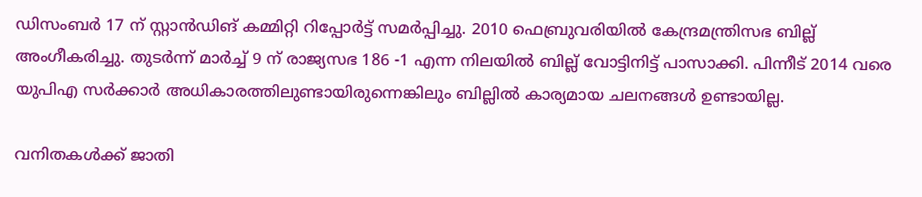ഡിസംബർ 17 ന് സ്റ്റാൻഡിങ് കമ്മിറ്റി റിപ്പോർട്ട് സമർപ്പിച്ചു. 2010 ഫെബ്രുവരിയിൽ കേന്ദ്രമന്ത്രിസഭ ബില്ല് അംഗീകരിച്ചു. തുടർന്ന് മാർച്ച് 9 ന് രാജ്യസഭ 186 -1 എന്ന നിലയിൽ ബില്ല് വോട്ടിനിട്ട് പാസാക്കി. പിന്നീട് 2014 വരെ യുപിഎ സർക്കാർ അധികാരത്തിലുണ്ടായിരുന്നെങ്കിലും ബില്ലിൽ കാര്യമായ ചലനങ്ങൾ ഉണ്ടായില്ല.

വനിതകൾക്ക് ജാതി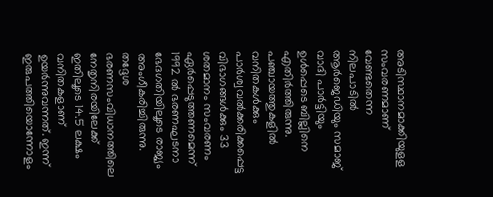അടിസ്ഥാനമാക്കിയുളള സംവരണമാണ് വേണ്ടതെന്ന നിലപാടിൽ ആർജെഡിയും സമാജ് വാദി പാർട്ടിയും ഉൾപ്പെടെ ബില്ലിനെ എതിർത്തിരുന്നു. പഞ്ചായത്തുകളിൽ വനിതകൾക്കും പാർശ്വവൽക്കരിക്കപ്പെട്ട വിഭാഗങ്ങൾക്കും 33 ശതമാനം സംവരണം ഏർപ്പെടുത്തണമെന്ന് 1992 ൽ ഭരണഘടനാ ഭേദഗതിയിലൂടെ രാജ്യം അംഗീകരിച്ചിരുന്നു. തദ്ദേശ ഭരണസംവിധാനത്തിലെ നേതൃനിരയിലേക്ക് ഇതിലൂടെ 14.5 ലക്ഷം വനിതകളാണ് ഉയർന്നുവന്നത്. ഇന്ന് ഇരുപത്തിയൊന്നോളം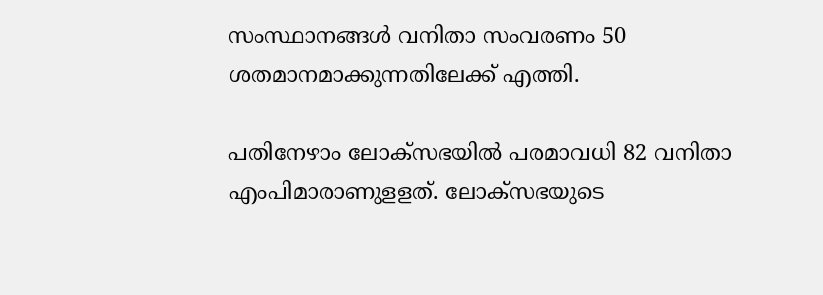സംസ്ഥാനങ്ങൾ വനിതാ സംവരണം 50 ശതമാനമാക്കുന്നതിലേക്ക് എത്തി.

പതിനേഴാം ലോക്‌സഭയിൽ പരമാവധി 82 വനിതാ എംപിമാരാണുളളത്. ലോക്‌സഭയുടെ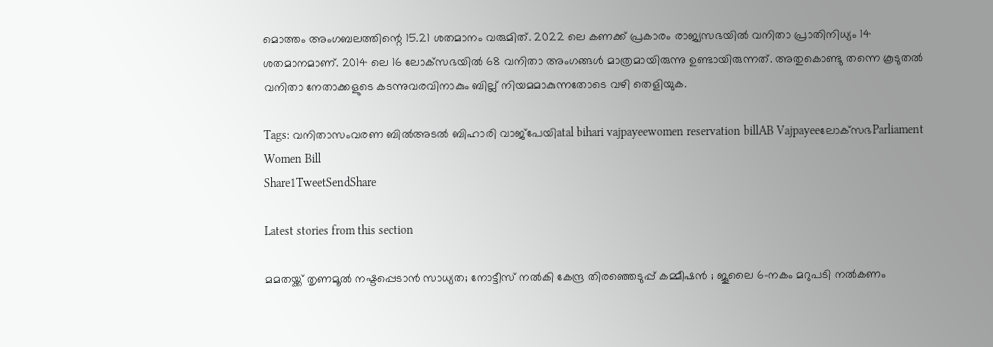മൊത്തം അംഗബലത്തിന്റെ 15.21 ശതമാനം വരുമിത്. 2022 ലെ കണക്ക് പ്രകാരം രാജ്യസഭയിൽ വനിതാ പ്രാതിനിധ്യം 14 ശതമാനമാണ്. 2014 ലെ 16 ലോക്‌സഭയിൽ 68 വനിതാ അംഗങ്ങൾ മാത്രമായിരുന്നു ഉണ്ടായിരുന്നത്. അതുകൊണ്ടു തന്നെ കൂടുതൽ വനിതാ നേതാക്കളുടെ കടന്നുവരവിനാകും ബില്ല് നിയമമാകുന്നതോടെ വഴി തെളിയുക.

Tags: വനിതാസംവരണ ബിൽഅടൽ ബിഹാരി വാജ്‌പേയിatal bihari vajpayeewomen reservation billAB Vajpayeeലോക്‌സഭParliament Women Bill
Share1TweetSendShare

Latest stories from this section

മമതയ്ക്ക് തൃണമൂൽ നഷ്ടപ്പെടാൻ സാധ്യത; നോട്ടീസ് നൽകി കേന്ദ്ര തിരഞ്ഞെടുപ്പ് കമ്മീഷൻ ; ജൂലൈ 6-നകം മറുപടി നൽകണം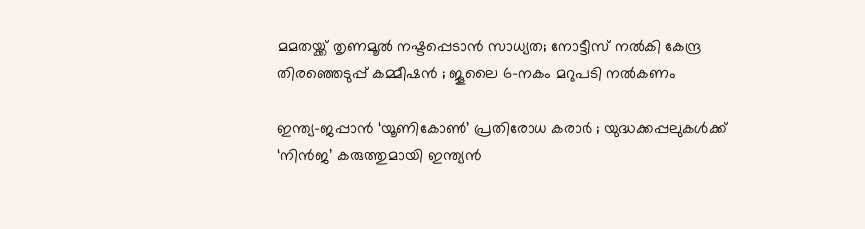മമതയ്ക്ക് തൃണമൂൽ നഷ്ടപ്പെടാൻ സാധ്യത; നോട്ടീസ് നൽകി കേന്ദ്ര തിരഞ്ഞെടുപ്പ് കമ്മീഷൻ ; ജൂലൈ 6-നകം മറുപടി നൽകണം

ഇന്ത്യ-ജപ്പാൻ ‘യൂണികോൺ’ പ്രതിരോധ കരാർ ; യുദ്ധക്കപ്പലുകൾക്ക് ‘നിൻജ’ കരുത്തുമായി ഇന്ത്യൻ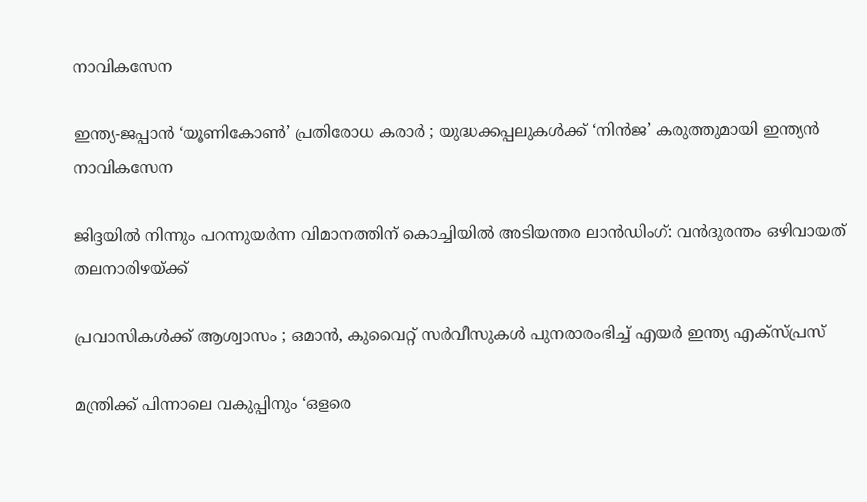നാവികസേന

ഇന്ത്യ-ജപ്പാൻ ‘യൂണികോൺ’ പ്രതിരോധ കരാർ ; യുദ്ധക്കപ്പലുകൾക്ക് ‘നിൻജ’ കരുത്തുമായി ഇന്ത്യൻ നാവികസേന

ജിദ്ദയിൽ നിന്നും പറന്നുയർന്ന വിമാനത്തിന് കൊച്ചിയിൽ അടിയന്തര ലാൻഡിംഗ്: വൻദുരന്തം ഒഴിവായത് തലനാരിഴയ്ക്ക്

പ്രവാസികൾക്ക് ആശ്വാസം ; ഒമാൻ, കുവൈറ്റ് സർവീസുകൾ പുനരാരംഭിച്ച് എയർ ഇന്ത്യ എക്സ്പ്രസ്

മന്ത്രിക്ക് പിന്നാലെ വകുപ്പിനും ‘ഒളരെ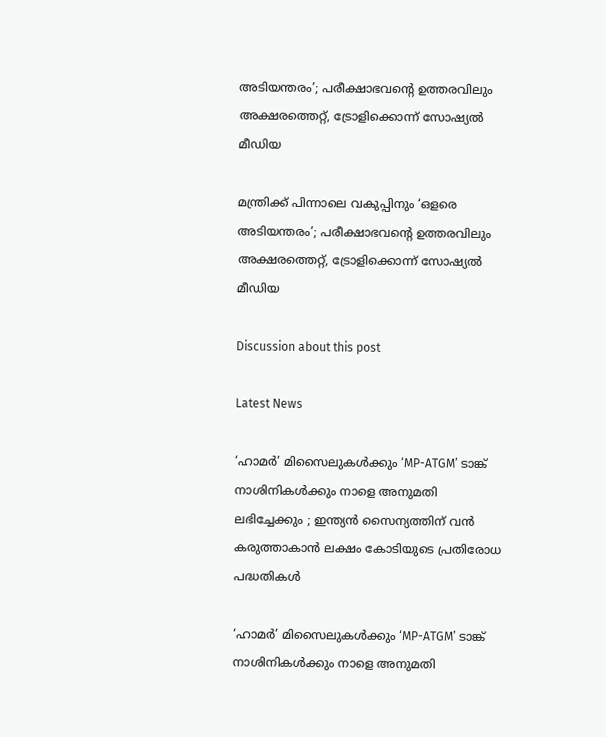അടിയന്തരം’; പരീക്ഷാഭവന്റെ ഉത്തരവിലും അക്ഷരത്തെറ്റ്, ട്രോളിക്കൊന്ന് സോഷ്യൽ മീഡിയ

മന്ത്രിക്ക് പിന്നാലെ വകുപ്പിനും ‘ഒളരെ അടിയന്തരം’; പരീക്ഷാഭവന്റെ ഉത്തരവിലും അക്ഷരത്തെറ്റ്, ട്രോളിക്കൊന്ന് സോഷ്യൽ മീഡിയ

Discussion about this post

Latest News

‘ഹാമർ’ മിസൈലുകൾക്കും ‘MP-ATGM’ ടാങ്ക് നാശിനികൾക്കും നാളെ അനുമതി ലഭിച്ചേക്കും ; ഇന്ത്യൻ സൈന്യത്തിന് വൻ കരുത്താകാൻ ലക്ഷം കോടിയുടെ പ്രതിരോധ പദ്ധതികൾ

‘ഹാമർ’ മിസൈലുകൾക്കും ‘MP-ATGM’ ടാങ്ക് നാശിനികൾക്കും നാളെ അനുമതി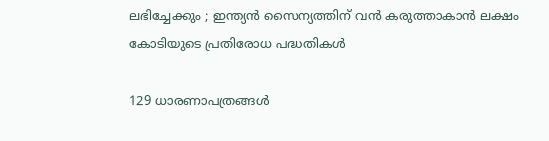ലഭിച്ചേക്കും ; ഇന്ത്യൻ സൈന്യത്തിന് വൻ കരുത്താകാൻ ലക്ഷം കോടിയുടെ പ്രതിരോധ പദ്ധതികൾ

129 ധാരണാപത്രങ്ങൾ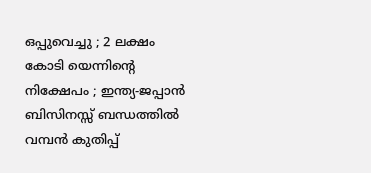ഒപ്പുവെച്ചു ; 2 ലക്ഷം കോടി യെന്നിന്റെ നിക്ഷേപം ; ഇന്ത്യ-ജപ്പാൻ ബിസിനസ്സ് ബന്ധത്തിൽ വമ്പൻ കുതിപ്പ്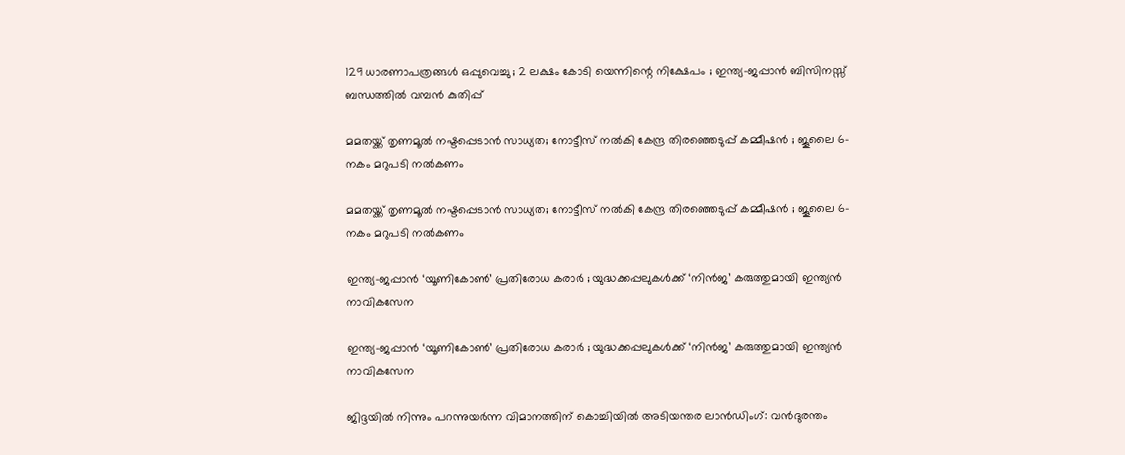129 ധാരണാപത്രങ്ങൾ ഒപ്പുവെച്ചു ; 2 ലക്ഷം കോടി യെന്നിന്റെ നിക്ഷേപം ; ഇന്ത്യ-ജപ്പാൻ ബിസിനസ്സ് ബന്ധത്തിൽ വമ്പൻ കുതിപ്പ്

മമതയ്ക്ക് തൃണമൂൽ നഷ്ടപ്പെടാൻ സാധ്യത; നോട്ടീസ് നൽകി കേന്ദ്ര തിരഞ്ഞെടുപ്പ് കമ്മീഷൻ ; ജൂലൈ 6-നകം മറുപടി നൽകണം

മമതയ്ക്ക് തൃണമൂൽ നഷ്ടപ്പെടാൻ സാധ്യത; നോട്ടീസ് നൽകി കേന്ദ്ര തിരഞ്ഞെടുപ്പ് കമ്മീഷൻ ; ജൂലൈ 6-നകം മറുപടി നൽകണം

ഇന്ത്യ-ജപ്പാൻ ‘യൂണികോൺ’ പ്രതിരോധ കരാർ ; യുദ്ധക്കപ്പലുകൾക്ക് ‘നിൻജ’ കരുത്തുമായി ഇന്ത്യൻ നാവികസേന

ഇന്ത്യ-ജപ്പാൻ ‘യൂണികോൺ’ പ്രതിരോധ കരാർ ; യുദ്ധക്കപ്പലുകൾക്ക് ‘നിൻജ’ കരുത്തുമായി ഇന്ത്യൻ നാവികസേന

ജിദ്ദയിൽ നിന്നും പറന്നുയർന്ന വിമാനത്തിന് കൊച്ചിയിൽ അടിയന്തര ലാൻഡിംഗ്: വൻദുരന്തം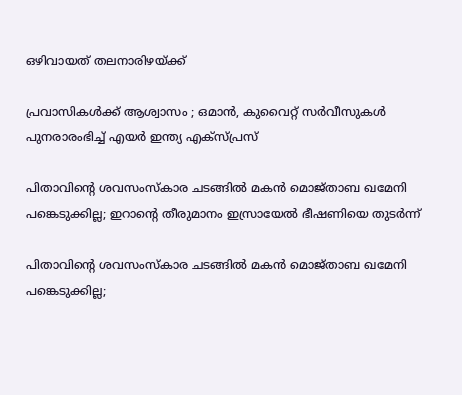ഒഴിവായത് തലനാരിഴയ്ക്ക്

പ്രവാസികൾക്ക് ആശ്വാസം ; ഒമാൻ, കുവൈറ്റ് സർവീസുകൾ പുനരാരംഭിച്ച് എയർ ഇന്ത്യ എക്സ്പ്രസ്

പിതാവിന്റെ ശവസംസ്കാര ചടങ്ങിൽ മകൻ മൊജ്താബ ഖമേനി പങ്കെടുക്കില്ല; ഇറാന്റെ തീരുമാനം ഇസ്രായേൽ ഭീഷണിയെ തുടർന്ന്

പിതാവിന്റെ ശവസംസ്കാര ചടങ്ങിൽ മകൻ മൊജ്താബ ഖമേനി പങ്കെടുക്കില്ല;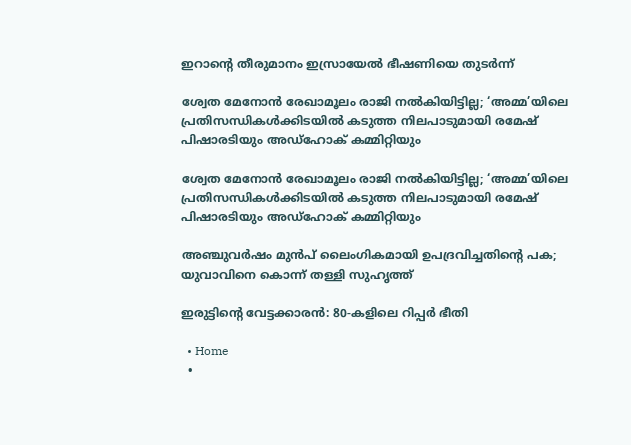ഇറാന്റെ തീരുമാനം ഇസ്രായേൽ ഭീഷണിയെ തുടർന്ന്

ശ്വേത മേനോൻ രേഖാമൂലം രാജി നൽകിയിട്ടില്ല; ‘അമ്മ’യിലെ പ്രതിസന്ധികൾക്കിടയിൽ കടുത്ത നിലപാടുമായി രമേഷ് പിഷാരടിയും അഡ്ഹോക് കമ്മിറ്റിയും

ശ്വേത മേനോൻ രേഖാമൂലം രാജി നൽകിയിട്ടില്ല; ‘അമ്മ’യിലെ പ്രതിസന്ധികൾക്കിടയിൽ കടുത്ത നിലപാടുമായി രമേഷ് പിഷാരടിയും അഡ്ഹോക് കമ്മിറ്റിയും

അഞ്ചുവര്‍ഷം മുന്‍പ് ലൈംഗികമായി ഉപദ്രവിച്ചതിന്റെ പക; യുവാവിനെ കൊന്ന് തള്ളി സുഹൃത്ത്

ഇരുട്ടിന്റെ വേട്ടക്കാരൻ: 80-കളിലെ റിപ്പർ ഭീതി

  • Home
  •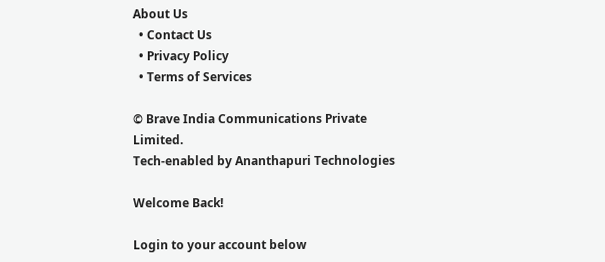About Us
  • Contact Us
  • Privacy Policy
  • Terms of Services

© Brave India Communications Private Limited.
Tech-enabled by Ananthapuri Technologies

Welcome Back!

Login to your account below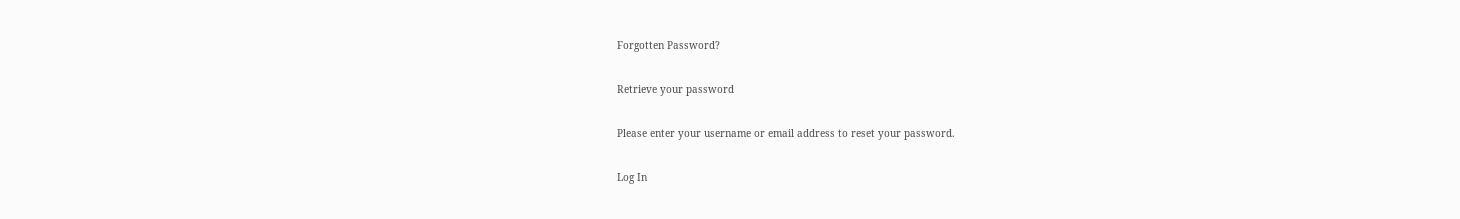Forgotten Password?

Retrieve your password

Please enter your username or email address to reset your password.

Log In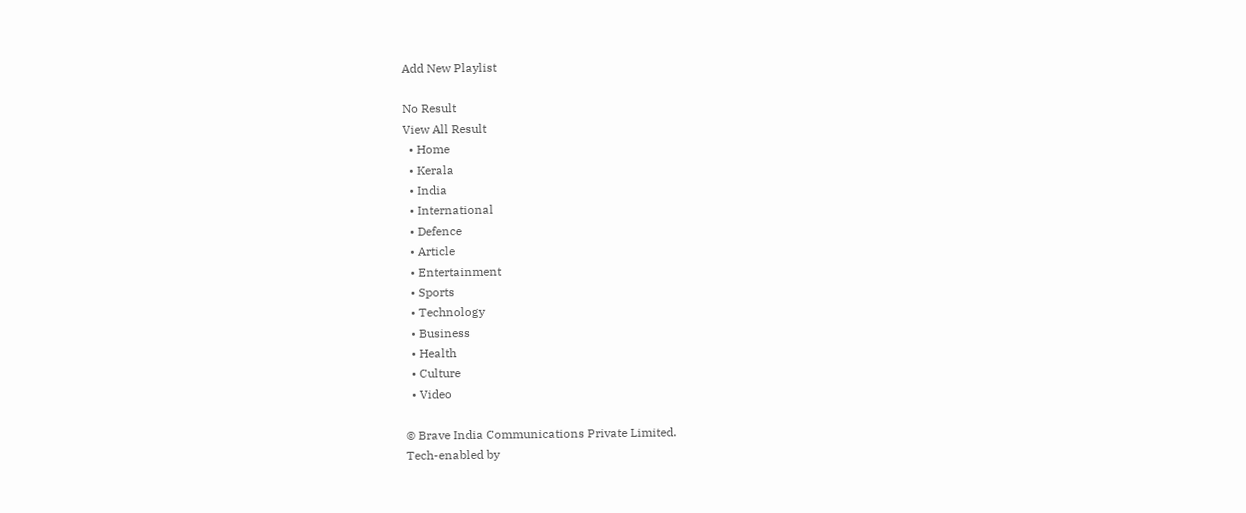Add New Playlist

No Result
View All Result
  • Home
  • Kerala
  • India
  • International
  • Defence
  • Article
  • Entertainment
  • Sports
  • Technology
  • Business
  • Health
  • Culture
  • Video

© Brave India Communications Private Limited.
Tech-enabled by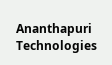Ananthapuri Technologies